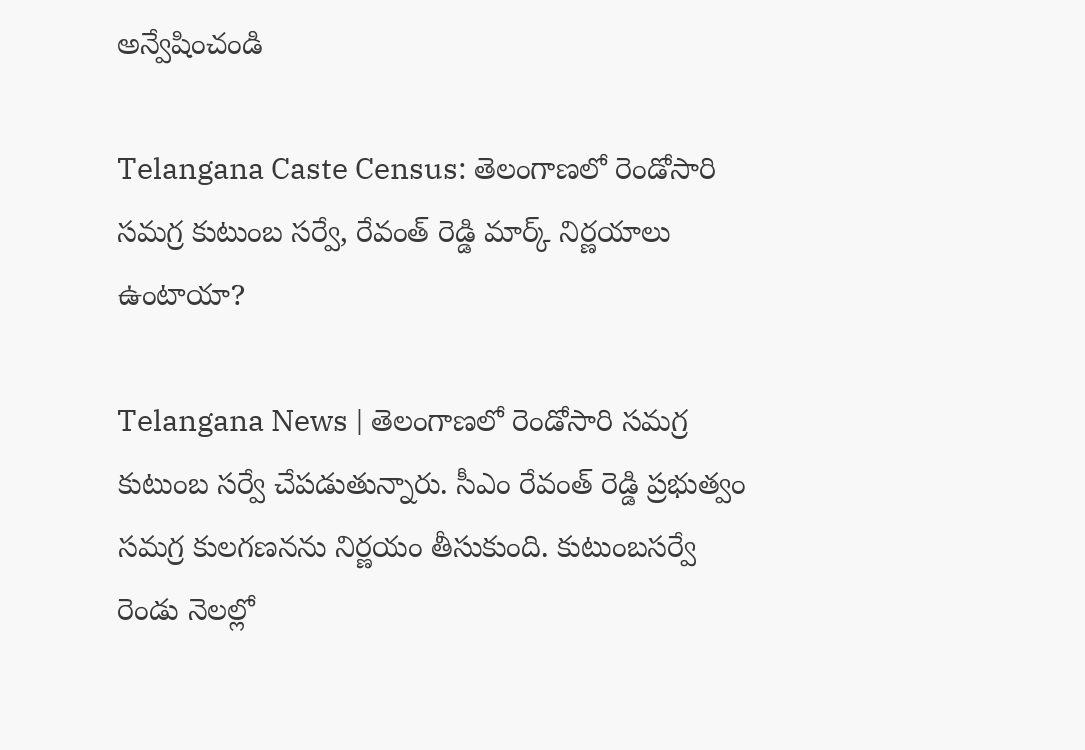అన్వేషించండి

Telangana Caste Census: తెలంగాణలో రెండోసారి సమగ్ర కుటుంబ సర్వే, రేవంత్ రెడ్డి మార్క్ నిర్ణయాలు ఉంటాయా?

Telangana News | తెలంగాణలో రెండోసారి సమగ్ర కుటుంబ సర్వే చేపడుతున్నారు. సీఎం రేవంత్ రెడ్డి ప్రభుత్వం సమగ్ర కులగణనను నిర్ణయం తీసుకుంది. కుటుంబసర్వే రెండు నెలల్లో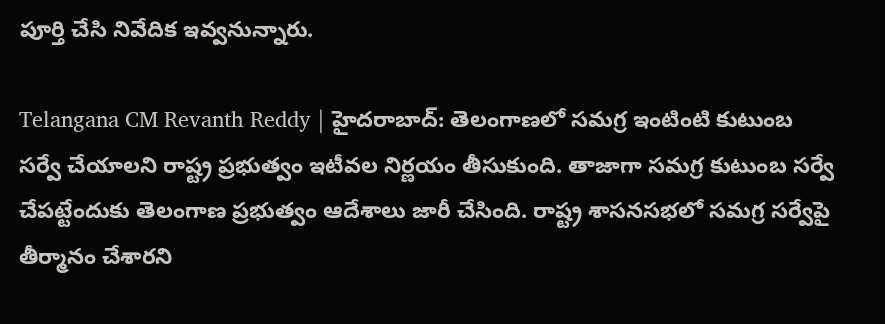పూర్తి చేసి నివేదిక ఇవ్వనున్నారు.

Telangana CM Revanth Reddy | హైదరాబాద్‌: తెలంగాణలో సమగ్ర ఇంటింటి కుటుంబ సర్వే చేయాలని రాష్ట్ర ప్రభుత్వం ఇటీవల నిర్ణయం తీసుకుంది. తాజాగా సమగ్ర కుటుంబ సర్వే చేపట్టేందుకు తెలంగాణ ప్రభుత్వం ఆదేశాలు జారీ చేసింది. రాష్ట్ర శాసనసభలో సమగ్ర సర్వేపై తీర్మానం చేశారని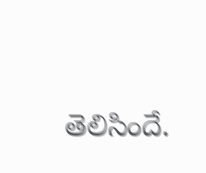తెలిసిందే.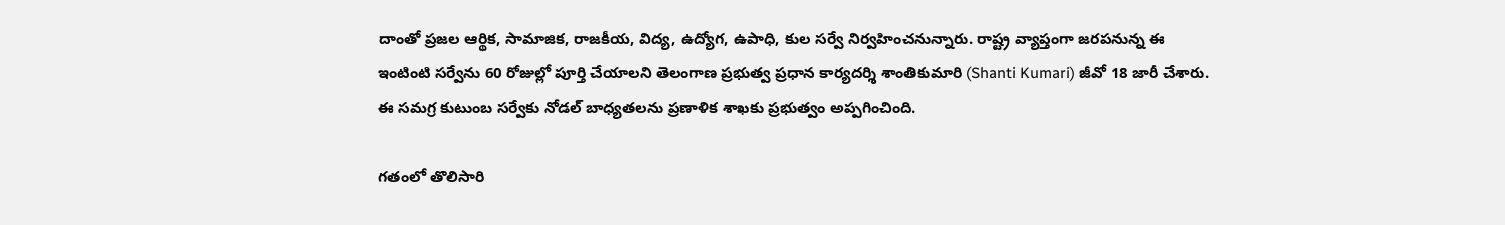దాంతో ప్రజల ఆర్థిక, సామాజిక, రాజకీయ, విద్య, ఉద్యోగ, ఉపాధి, కుల సర్వే నిర్వహించనున్నారు. రాష్ట్ర వ్యాప్తంగా జరపనున్న ఈ ఇంటింటి సర్వేను 60 రోజుల్లో పూర్తి చేయాలని తెలంగాణ ప్రభుత్వ ప్రధాన కార్యదర్శి శాంతికుమారి (Shanti Kumari) జీవో 18 జారీ చేశారు. ఈ సమగ్ర కుటుంబ సర్వేకు నోడల్ బాధ్యతలను ప్రణాళిక శాఖకు ప్రభుత్వం అప్పగించింది.

గతంలో తొలిసారి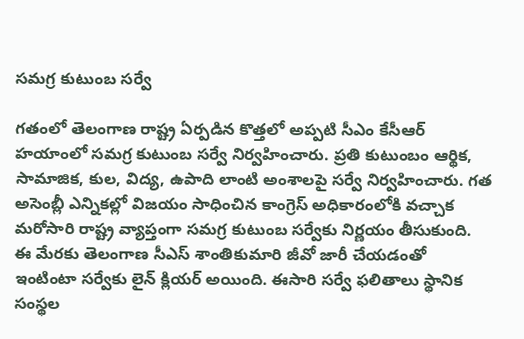సమగ్ర కుటుంబ సర్వే

గతంలో తెలంగాణ రాష్ట్ర ఏర్పడిన కొత్తలో అప్పటి సీఎం కేసీఆర్ హయాంలో సమగ్ర కుటుంబ సర్వే నిర్వహించారు. ప్రతి కుటుంబం ఆర్థిక, సామాజిక, కుల, విద్య, ఉపాది లాంటి అంశాలపై సర్వే నిర్వహించారు. గత అసెంబ్లీ ఎన్నికల్లో విజయం సాధించిన కాంగ్రెస్ అధికారంలోకి వచ్చాక మరోసారి రాష్ట్ర వ్యాప్తంగా సమగ్ర కుటుంబ సర్వేకు నిర్ణయం తీసుకుంది. ఈ మేరకు తెలంగాణ సీఎస్ శాంతికుమారి జీవో జారీ చేయడంతో ఇంటింటా సర్వేకు లైన్ క్లియర్ అయింది. ఈసారి సర్వే ఫలితాలు స్థానిక సంస్థల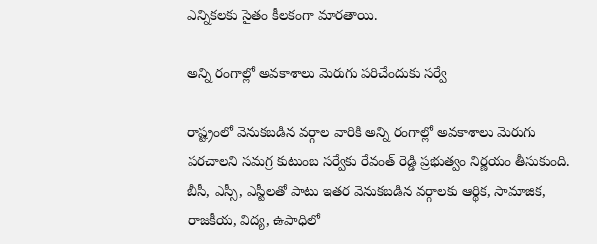ఎన్నికలకు సైతం కీలకంగా మారతాయి.

అన్ని రంగాల్లో అవకాశాలు మెరుగు పరిచేందుకు సర్వే

రాష్ట్రంలో వెనుకబడిన వర్గాల వారికి అన్ని రంగాల్లో అవకాశాలు మెరుగు పరచాలని సమగ్ర కుటుంబ సర్వేకు రేవంత్ రెడ్డి ప్రభుత్వం నిర్ణయం తీసుకుంది. బీసీ, ఎస్సీ, ఎస్టీలతో పాటు ఇతర వెనుకబడిన వర్గాలకు ఆర్థిక, సామాజిక, రాజకీయ, విద్య, ఉపాధిలో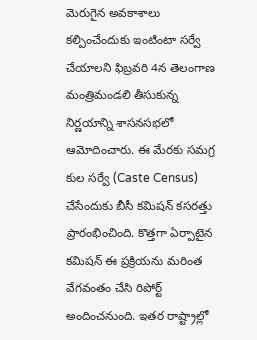మెరుగైన అవకాశాలు కల్పించేందుకు ఇంటింటా సర్వే చేయాలని ఫిబ్రవరి 4న తెలంగాణ మంత్రిమండలి తీసుకున్న నిర్ణయాన్ని శాసనసభలో ఆమోదించారు. ఈ మేరకు సమగ్ర కుల సర్వే (Caste Census) చేసేందుకు బీసీ కమిషన్‌ కసరత్తు ప్రారంభించింది. కొత్తగా ఏర్పాటైన కమిషన్‌ ఈ ప్రక్రియను మరింత వేగవంతం చేసి రిపోర్ట్ అందించనుంది. ఇతర రాష్ట్రాల్లో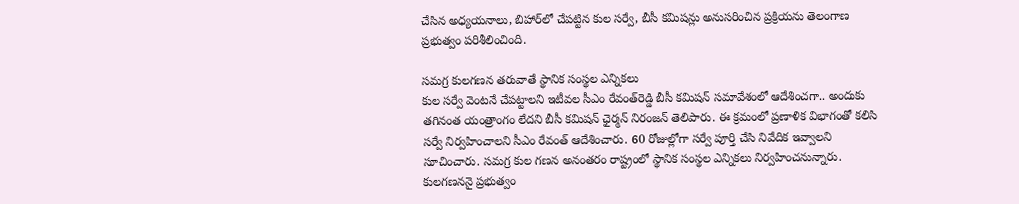చేసిన అధ్యయనాలు, బిహార్‌లో చేపట్టిన కుల సర్వే, బీసీ కమిషన్లు అనుసరించిన ప్రక్రియను తెలంగాణ ప్రభుత్వం పరిశీలించింది.

సమగ్ర కులగణన తరువాతే స్థానిక సంస్థల ఎన్నికలు
కుల సర్వే వెంటనే చేపట్టాలని ఇటీవల సీఎం రేవంత్‌రెడ్డి బీసీ కమిషన్‌ సమావేశంలో ఆదేశించగా.. అందుకు తగినంత యంత్రాంగం లేదని బీసీ కమిషన్‌ ఛైర్మన్‌ నిరంజన్‌ తెలిపారు. ఈ క్రమంలో ప్రణాళిక విభాగంతో కలిసి సర్వే నిర్వహించాలని సీఎం రేవంత్ ఆదేశించారు. 60 రోజుల్లోగా సర్వే పూర్తి చేసి నివేదిక ఇవ్వాలని సూచించారు. సమగ్ర కుల గణన అనంతరం రాష్ట్రంలో స్థానిక సంస్థల ఎన్నికలు నిర్వహించనున్నారు. కులగణననై ప్రభుత్వం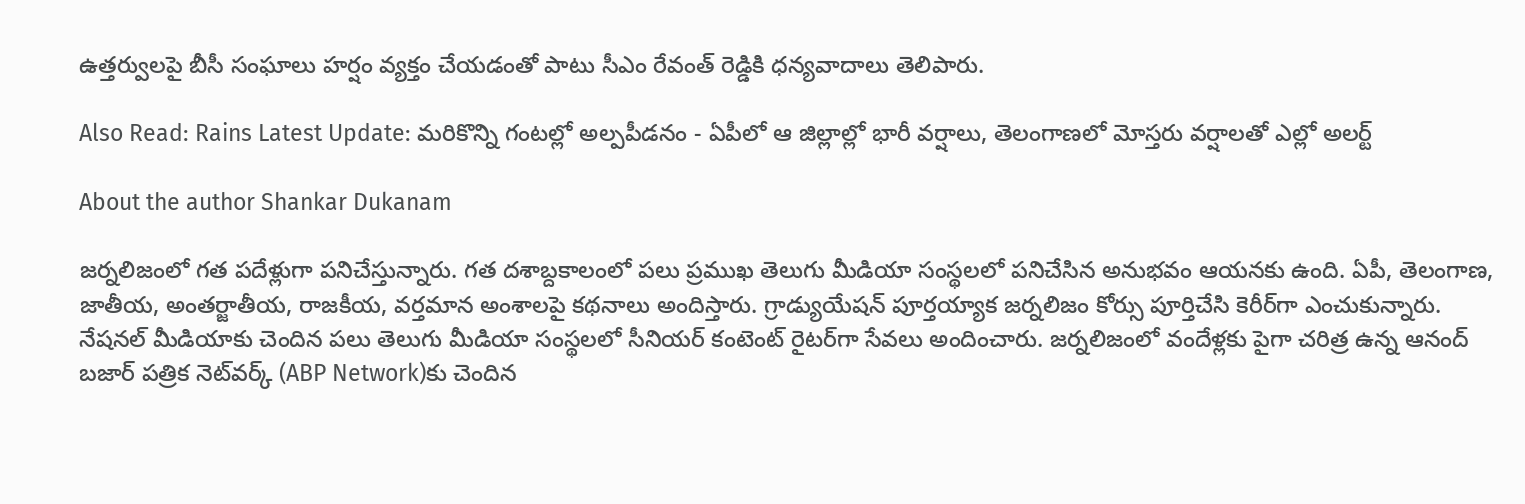ఉత్తర్వులపై బీసీ సంఘాలు హర్షం వ్యక్తం చేయడంతో పాటు సీఎం రేవంత్ రెడ్డికి ధన్యవాదాలు తెలిపారు.

Also Read: Rains Latest Update: మరికొన్ని గంటల్లో అల్పపీడనం - ఏపీలో ఆ జిల్లాల్లో భారీ వర్షాలు, తెలంగాణలో మోస్తరు వర్షాలతో ఎల్లో అలర్ట్

About the author Shankar Dukanam

జర్నలిజంలో గత పదేళ్లుగా పనిచేస్తున్నారు. గత దశాబ్దకాలంలో పలు ప్రముఖ తెలుగు మీడియా సంస్థలలో పనిచేసిన అనుభవం ఆయనకు ఉంది. ఏపీ, తెలంగాణ, జాతీయ, అంతర్జాతీయ, రాజకీయ, వర్తమాన అంశాలపై కథనాలు అందిస్తారు. గ్రాడ్యుయేషన్ పూర్తయ్యాక జర్నలిజం కోర్సు పూర్తిచేసి కెరీర్‌గా ఎంచుకున్నారు. నేషనల్ మీడియాకు చెందిన పలు తెలుగు మీడియా సంస్థలలో సీనియర్ కంటెంట్ రైటర్‌గా సేవలు అందించారు. జర్నలిజంలో వందేళ్లకు పైగా చరిత్ర ఉన్న ఆనంద్ బజార్ పత్రిక నెట్‌వర్క్ (ABP Network)కు చెందిన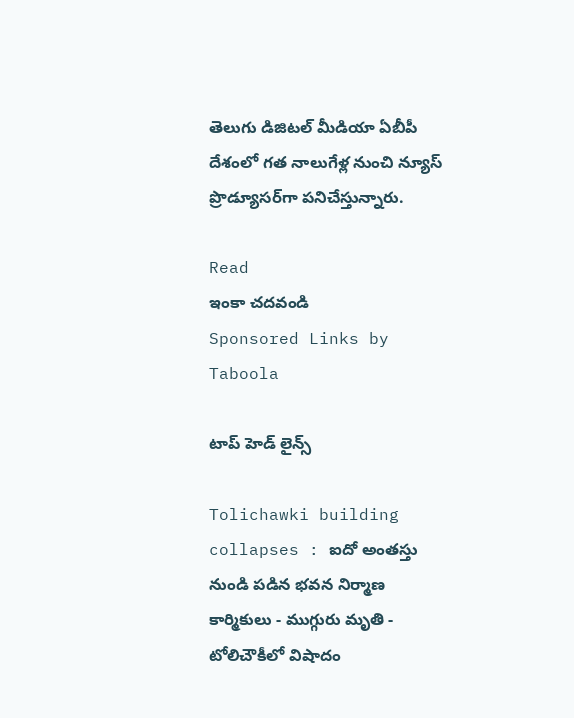తెలుగు డిజిటల్ మీడియా ఏబీపీ దేశంలో గత నాలుగేళ్ల నుంచి న్యూస్ ప్రొడ్యూసర్‌గా పనిచేస్తున్నారు.

Read
ఇంకా చదవండి
Sponsored Links by Taboola

టాప్ హెడ్ లైన్స్

Tolichawki building collapses : ఐదో అంతస్తు నుండి పడిన భవన నిర్మాణ కార్మికులు - ముగ్గురు మృతి - టోలిచౌకీలో విషాదం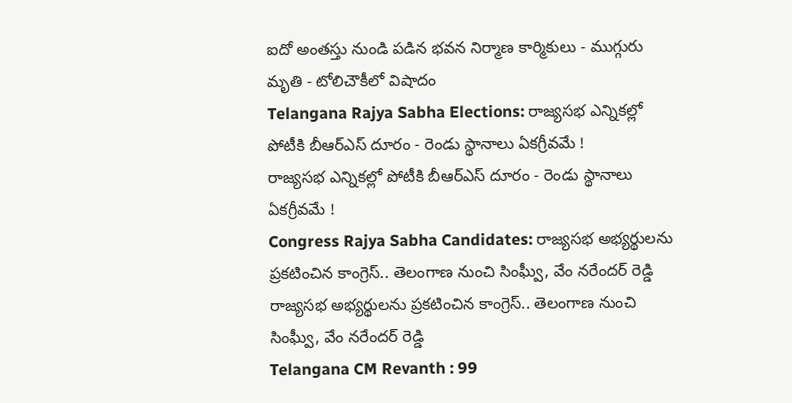ఐదో అంతస్తు నుండి పడిన భవన నిర్మాణ కార్మికులు - ముగ్గురు మృతి - టోలిచౌకీలో విషాదం
Telangana Rajya Sabha Elections: రాజ్యసభ ఎన్నికల్లో పోటీకి బీఆర్ఎస్ దూరం - రెండు స్థానాలు ఏకగ్రీవమే !
రాజ్యసభ ఎన్నికల్లో పోటీకి బీఆర్ఎస్ దూరం - రెండు స్థానాలు ఏకగ్రీవమే !
Congress Rajya Sabha Candidates: రాజ్యసభ అభ్యర్థులను ప్రకటించిన కాంగ్రెస్.. తెలంగాణ నుంచి సింఘ్వీ, వేం నరేందర్ రెడ్డి
రాజ్యసభ అభ్యర్థులను ప్రకటించిన కాంగ్రెస్.. తెలంగాణ నుంచి సింఘ్వీ, వేం నరేందర్ రెడ్డి
Telangana CM Revanth : 99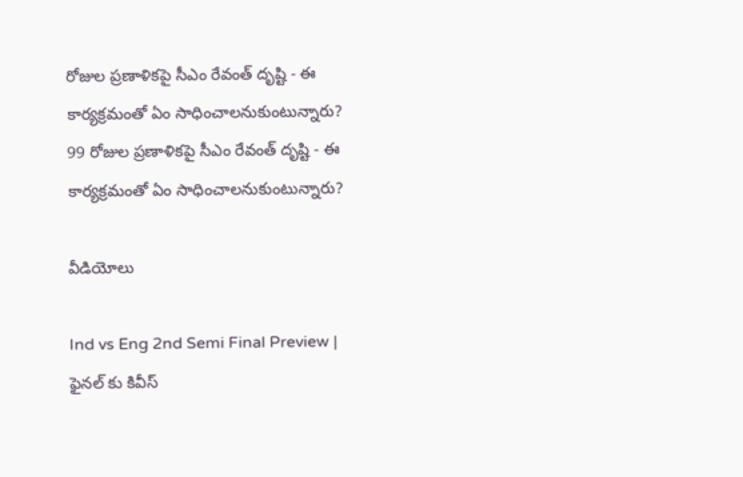రోజుల ప్రణాళికపై సీఎం రేవంత్ దృష్టి - ఈ కార్యక్రమంతో ఏం సాధించాలనుకుంటున్నారు?
99 రోజుల ప్రణాళికపై సీఎం రేవంత్ దృష్టి - ఈ కార్యక్రమంతో ఏం సాధించాలనుకుంటున్నారు?

వీడియోలు

Ind vs Eng 2nd Semi Final Preview | ఫైనల్ కు కివీస్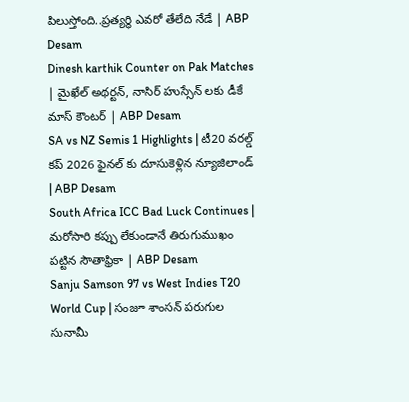పిలుస్తోంది..ప్రత్యర్థి ఎవరో తేలేది నేడే | ABP Desam
Dinesh karthik Counter on Pak Matches | మైఖేల్ అథర్టన్, నాసిర్ హుస్సేన్ లకు డీకే మాస్ కౌంటర్ | ABP Desam
SA vs NZ Semis 1 Highlights | టీ20 వరల్డ్ కప్ 2026 ఫైనల్ కు దూసుకెళ్లిన న్యూజిలాండ్ | ABP Desam
South Africa ICC Bad Luck Continues | మరోసారి కప్పు లేకుండానే తిరుగుముఖం పట్టిన సౌతాఫ్రికా | ABP Desam
Sanju Samson 97 vs West Indies T20 World Cup | సంజూ శాంసన్ పరుగుల సునామీ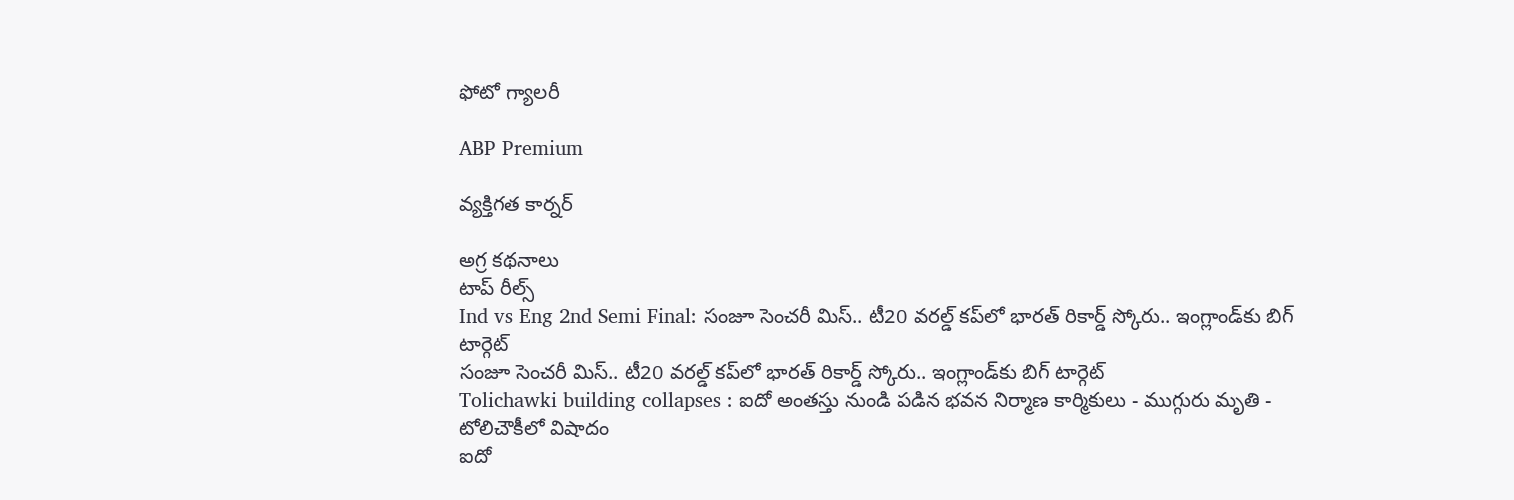ఫోటో గ్యాలరీ

ABP Premium

వ్యక్తిగత కార్నర్

అగ్ర కథనాలు
టాప్ రీల్స్
Ind vs Eng 2nd Semi Final: సంజూ సెంచరీ మిస్.. టీ20 వరల్డ్ కప్‌లో భారత్ రికార్డ్ స్కోరు.. ఇంగ్లాండ్‌కు బిగ్ టార్గెట్
సంజూ సెంచరీ మిస్.. టీ20 వరల్డ్ కప్‌లో భారత్ రికార్డ్ స్కోరు.. ఇంగ్లాండ్‌కు బిగ్ టార్గెట్
Tolichawki building collapses : ఐదో అంతస్తు నుండి పడిన భవన నిర్మాణ కార్మికులు - ముగ్గురు మృతి - టోలిచౌకీలో విషాదం
ఐదో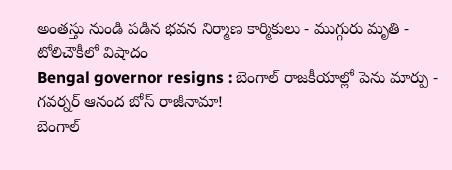అంతస్తు నుండి పడిన భవన నిర్మాణ కార్మికులు - ముగ్గురు మృతి - టోలిచౌకీలో విషాదం
Bengal governor resigns : బెంగాల్ రాజకీయాల్లో పెను మార్పు - గవర్నర్ ఆనంద బోస్ రాజీనామా!
బెంగాల్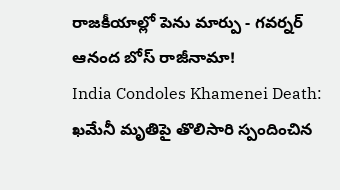రాజకీయాల్లో పెను మార్పు - గవర్నర్ ఆనంద బోస్ రాజీనామా!
India Condoles Khamenei Death: ఖమేనీ మృతిపై తొలిసారి స్పందించిన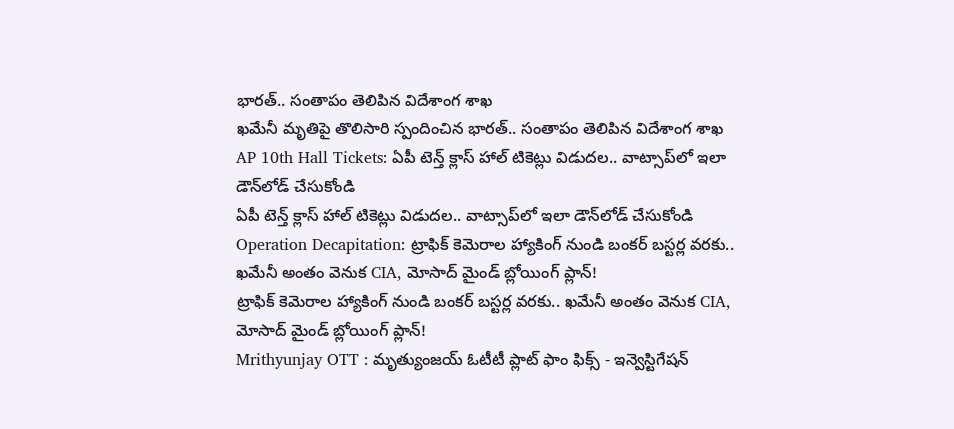భారత్.. సంతాపం తెలిపిన విదేశాంగ శాఖ
ఖమేనీ మృతిపై తొలిసారి స్పందించిన భారత్.. సంతాపం తెలిపిన విదేశాంగ శాఖ
AP 10th Hall Tickets: ఏపీ టెన్త్ క్లాస్ హాల్‌ టికెట్లు విడుదల.. వాట్సాప్‌లో ఇలా డౌన్‌లోడ్‌ చేసుకోండి
ఏపీ టెన్త్ క్లాస్ హాల్‌ టికెట్లు విడుదల.. వాట్సాప్‌లో ఇలా డౌన్‌లోడ్‌ చేసుకోండి
Operation Decapitation: ట్రాఫిక్ కెమెరాల హ్యాకింగ్ నుండి బంకర్ బస్టర్ల వరకు.. ఖమేనీ అంతం వెనుక CIA, మోసాద్ మైండ్ బ్లోయింగ్ ప్లాన్!
ట్రాఫిక్ కెమెరాల హ్యాకింగ్ నుండి బంకర్ బస్టర్ల వరకు.. ఖమేనీ అంతం వెనుక CIA, మోసాద్ మైండ్ బ్లోయింగ్ ప్లాన్!
Mrithyunjay OTT : మృత్యుంజయ్ ఓటీటీ ప్లాట్ ఫాం ఫిక్స్ - ఇన్వెస్టిగేషన్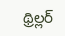థ్రిల్లర్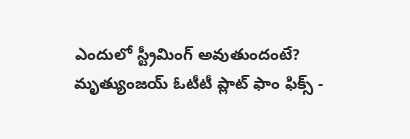ఎందులో స్ట్రీమింగ్ అవుతుందంటే?
మృత్యుంజయ్ ఓటీటీ ప్లాట్ ఫాం ఫిక్స్ -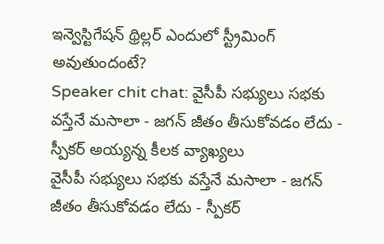ఇన్వెస్టిగేషన్ థ్రిల్లర్ ఎందులో స్ట్రీమింగ్ అవుతుందంటే?
Speaker chit chat: వైసీపీ సభ్యులు సభకు వస్తేనే మసాలా - జగన్ జీతం తీసుకోవడం లేదు - స్పీకర్ అయ్యన్న కీలక వ్యాఖ్యలు
వైసీపీ సభ్యులు సభకు వస్తేనే మసాలా - జగన్ జీతం తీసుకోవడం లేదు - స్పీకర్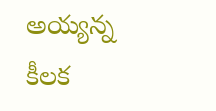అయ్యన్న కీలక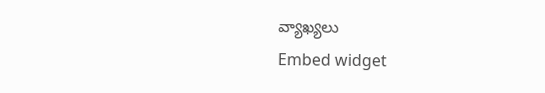వ్యాఖ్యలు
Embed widget